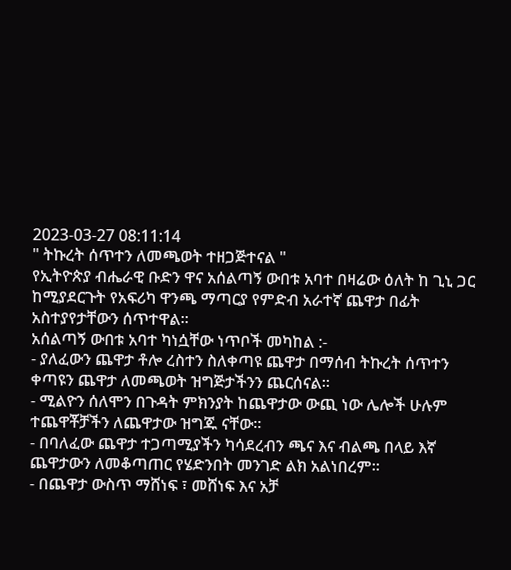2023-03-27 08:11:14
" ትኩረት ሰጥተን ለመጫወት ተዘጋጅተናል "
የኢትዮጵያ ብሔራዊ ቡድን ዋና አሰልጣኝ ውበቱ አባተ በዛሬው ዕለት ከ ጊኒ ጋር ከሚያደርጉት የአፍሪካ ዋንጫ ማጣርያ የምድብ አራተኛ ጨዋታ በፊት አስተያየታቸውን ሰጥተዋል።
አሰልጣኝ ውበቱ አባተ ካነሷቸው ነጥቦች መካከል :-
- ያለፈውን ጨዋታ ቶሎ ረስተን ስለቀጣዩ ጨዋታ በማሰብ ትኩረት ሰጥተን ቀጣዩን ጨዋታ ለመጫወት ዝግጅታችንን ጨርሰናል።
- ሚልዮን ሰለሞን በጉዳት ምክንያት ከጨዋታው ውጪ ነው ሌሎች ሁሉም ተጨዋቾቻችን ለጨዋታው ዝግጁ ናቸው።
- በባለፈው ጨዋታ ተጋጣሚያችን ካሳደረብን ጫና እና ብልጫ በላይ እኛ ጨዋታውን ለመቆጣጠር የሄድንበት መንገድ ልክ አልነበረም።
- በጨዋታ ውስጥ ማሸነፍ ፣ መሸነፍ እና አቻ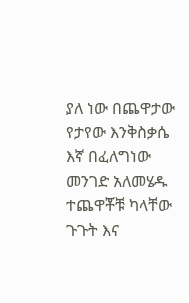ያለ ነው በጨዋታው የታየው እንቅስቃሴ እኛ በፈለግነው መንገድ አለመሄዱ ተጨዋቾቹ ካላቸው ጉጉት እና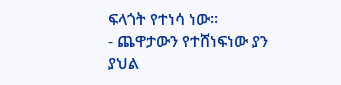ፍላጎት የተነሳ ነው።
- ጨዋታውን የተሸነፍነው ያን ያህል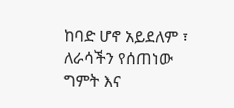ከባድ ሆኖ አይደለም ፣ ለራሳችን የሰጠነው ግምት እና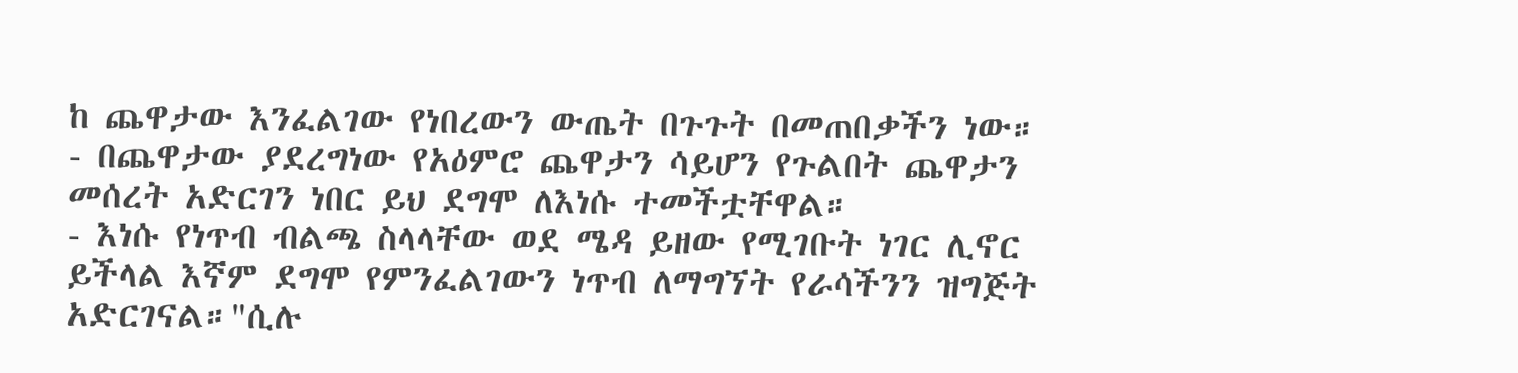ከ ጨዋታው እንፈልገው የነበረውን ውጤት በጉጉት በመጠበቃችን ነው።
- በጨዋታው ያደረግነው የአዕምሮ ጨዋታን ሳይሆን የጉልበት ጨዋታን መሰረት አድርገን ነበር ይህ ደግሞ ለእነሱ ተመችቷቸዋል።
- እነሱ የነጥብ ብልጫ ስላላቸው ወደ ሜዳ ይዘው የሚገቡት ነገር ሊኖር ይችላል እኛም ደግሞ የምንፈልገውን ነጥብ ለማግኘት የራሳችንን ዝግጅት አድርገናል።"ሲሉ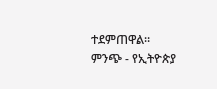ተደምጠዋል።
ምንጭ - የኢትዮጵያ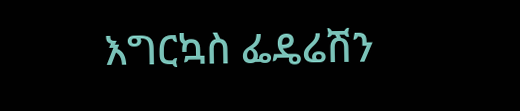እግርኳስ ፌዴሬሽን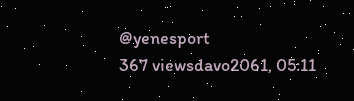@yenesport
367 viewsdavo2061, 05:11